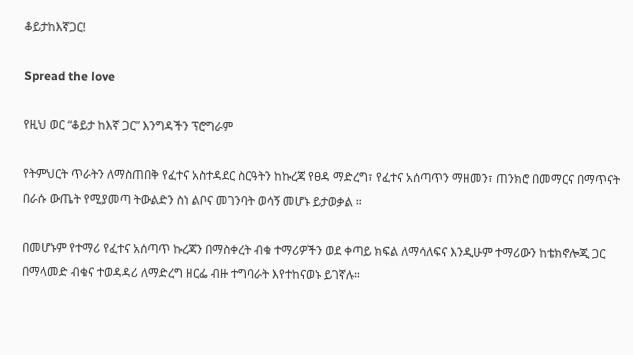ቆይታከእኛጋር!

Spread the love

የዚህ ወር “ቆይታ ከእኛ ጋር” እንግዳችን ፕሮግራም

የትምህርት ጥራትን ለማስጠበቅ የፈተና አስተዳደር ስርዓትን ከኩረጃ የፀዳ ማድረግ፣ የፈተና አሰጣጥን ማዘመን፣ ጠንክሮ በመማርና በማጥናት በራሱ ውጤት የሚያመጣ ትውልድን ስነ ልቦና መገንባት ወሳኝ መሆኑ ይታወቃል ።

በመሆኑም የተማሪ የፈተና አሰጣጥ ኩረጃን በማስቀረት ብቁ ተማሪዎችን ወደ ቀጣይ ክፍል ለማሳለፍና እንዲሁም ተማሪውን ከቴክኖሎጂ ጋር በማላመድ ብቁና ተወዳዳሪ ለማድረግ ዘርፌ ብዙ ተግባራት እየተከናወኑ ይገኛሉ።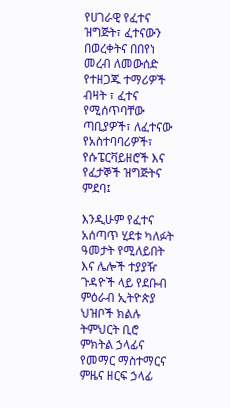የሀገራዊ የፈተና ዝግጅት፣ ፈተናውን በወረቀትና በበየነ መረብ ለመውሰድ የተዘጋጁ ተማሪዎች ብዛት ፣ ፈተና የሚሰጥባቸው ጣቢያዎች፣ ለፈተናው የአስተባባሪዎች፣ የሱፔርቫይዘሮች እና የፈታኞች ዝግጅትና ምደባ፤

እንዲሁም የፈተና አሰጣጥ ሂደቱ ካለፉት ዓመታት የሚለይበት እና ሌሎች ተያያዥ ጉዳዮች ላይ የደቡብ ምዕራብ ኢትዮጵያ ህዝቦች ክልሉ ትምህርት ቢሮ ምክትል ኃላፊና የመማር ማስተማርና ምዜና ዘርፍ ኃላፊ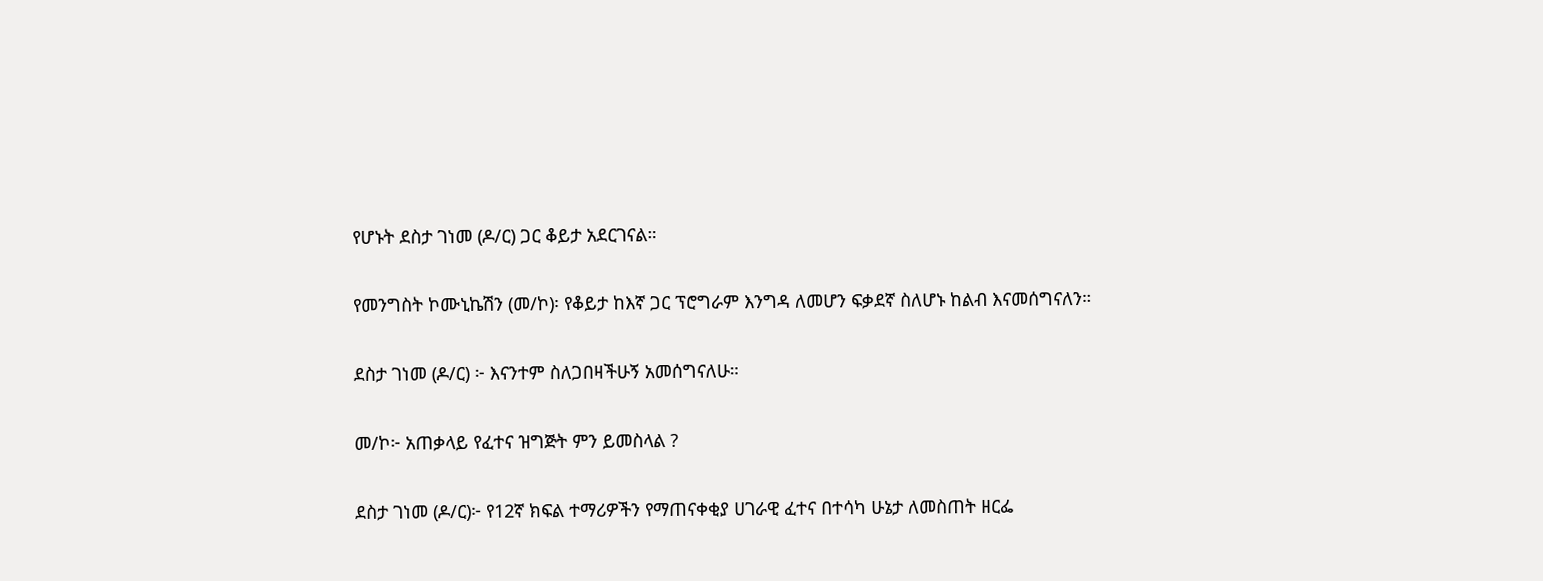የሆኑት ደስታ ገነመ (ዶ/ር) ጋር ቆይታ አደርገናል።

የመንግስት ኮሙኒኬሽን (መ/ኮ)፡ የቆይታ ከእኛ ጋር ፕሮግራም እንግዳ ለመሆን ፍቃደኛ ስለሆኑ ከልብ እናመሰግናለን።

ደስታ ገነመ (ዶ/ር) ፦ እናንተም ስለጋበዛችሁኝ አመሰግናለሁ።

መ/ኮ፦ አጠቃላይ የፈተና ዝግጅት ምን ይመስላል ?

ደስታ ገነመ (ዶ/ር)፦ የ12ኛ ክፍል ተማሪዎችን የማጠናቀቂያ ሀገራዊ ፈተና በተሳካ ሁኔታ ለመስጠት ዘርፌ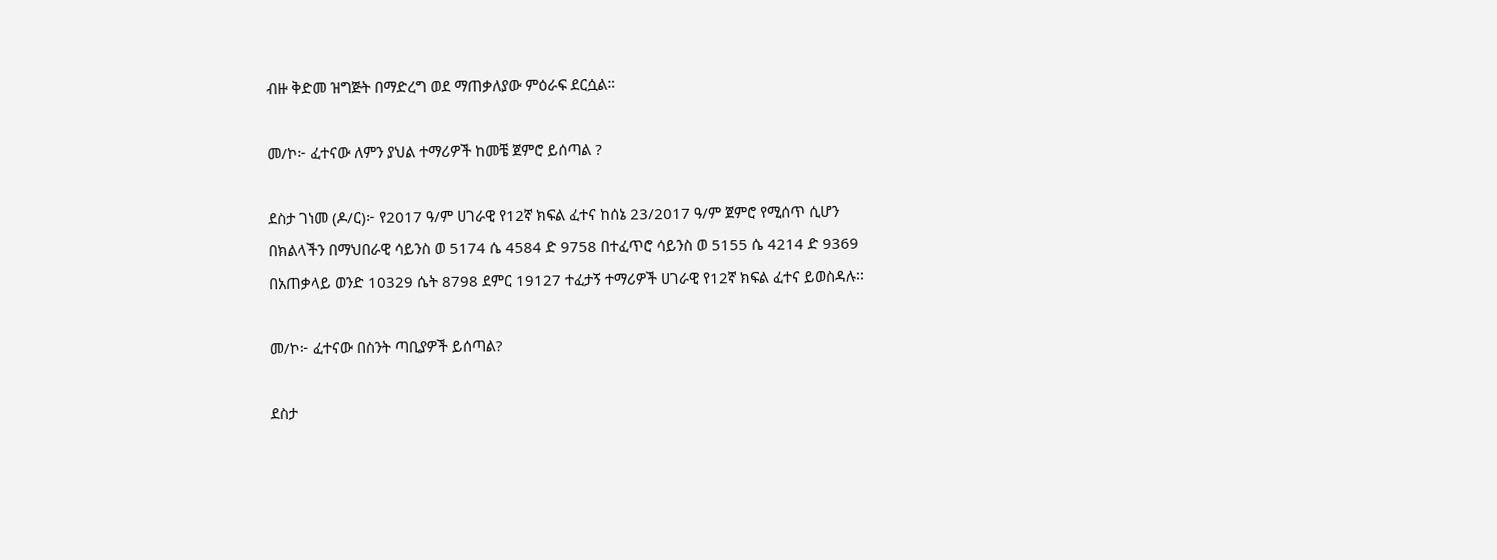ብዙ ቅድመ ዝግጅት በማድረግ ወደ ማጠቃለያው ምዕራፍ ደርሷል።

መ/ኮ፦ ፈተናው ለምን ያህል ተማሪዎች ከመቼ ጀምሮ ይሰጣል ?

ደስታ ገነመ (ዶ/ር)፦ የ2017 ዓ/ም ሀገራዊ የ12ኛ ክፍል ፈተና ከሰኔ 23/2017 ዓ/ም ጀምሮ የሚሰጥ ሲሆን በክልላችን በማህበራዊ ሳይንስ ወ 5174 ሴ 4584 ድ 9758 በተፈጥሮ ሳይንስ ወ 5155 ሴ 4214 ድ 9369 በአጠቃላይ ወንድ 10329 ሴት 8798 ደምር 19127 ተፈታኝ ተማሪዎች ሀገራዊ የ12ኛ ክፍል ፈተና ይወስዳሉ፡፡

መ/ኮ፦ ፈተናው በስንት ጣቢያዎች ይሰጣል?

ደስታ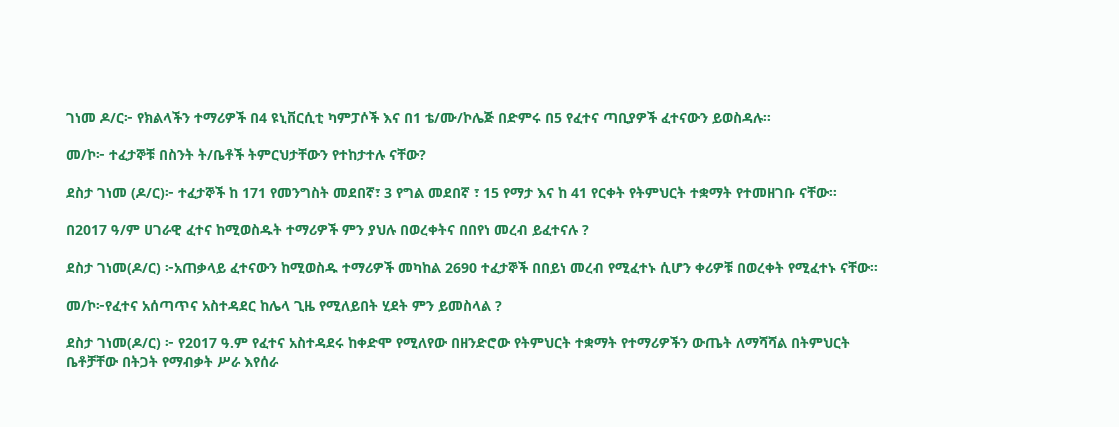ገነመ ዶ/ር፦ የክልላችን ተማሪዎች በ4 ዩኒቨርሲቲ ካምፓሶች እና በ1 ቴ/ሙ/ኮሌጅ በድምሩ በ5 የፈተና ጣቢያዎች ፈተናውን ይወስዳሉ፡፡

መ/ኮ፦ ተፈታኞቹ በስንት ት/ቤቶች ትምርህታቸውን የተከታተሉ ናቸው?

ደስታ ገነመ (ዶ/ር)፦ ተፈታኞች ከ 171 የመንግስት መደበኛ፣ 3 የግል መደበኛ ፣ 15 የማታ እና ከ 41 የርቀት የትምህርት ተቋማት የተመዘገቡ ናቸው፡፡

በ2017 ዓ/ም ሀገራዊ ፈተና ከሚወስዱት ተማሪዎች ምን ያህሉ በወረቀትና በበየነ መረብ ይፈተናሉ ?

ደስታ ገነመ(ዶ/ር) ፦አጠቃላይ ፈተናውን ከሚወስዱ ተማሪዎች መካከል 2690 ተፈታኞች በበይነ መረብ የሚፈተኑ ሲሆን ቀሪዎቹ በወረቀት የሚፈተኑ ናቸው፡፡

መ/ኮ፦የፈተና አሰጣጥና አስተዳደር ከሌላ ጊዜ የሚለይበት ሂደት ምን ይመስላል ?

ደስታ ገነመ(ዶ/ር) ፦ የ2017 ዓ.ም የፈተና አስተዳደሩ ከቀድሞ የሚለየው በዘንድሮው የትምህርት ተቋማት የተማሪዎችን ውጤት ለማሻሻል በትምህርት ቤቶቻቸው በትጋት የማብቃት ሥራ እየሰራ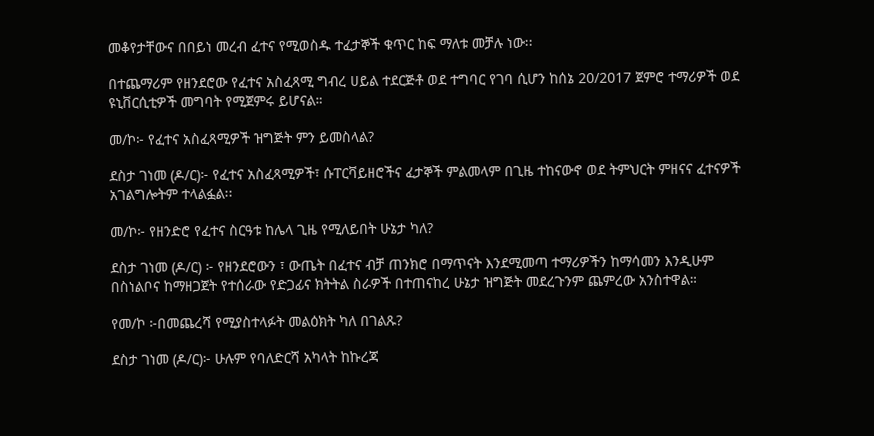መቆየታቸውና በበይነ መረብ ፈተና የሚወስዱ ተፈታኞች ቁጥር ከፍ ማለቱ መቻሉ ነው፡፡

በተጨማሪም የዘንደሮው የፈተና አስፈጻሚ ግብረ ሀይል ተደርጅቶ ወደ ተግባር የገባ ሲሆን ከሰኔ 20/2017 ጀምሮ ተማሪዎች ወደ ዩኒቨርሲቲዎች መግባት የሚጀምሩ ይሆናል።

መ/ኮ፦ የፈተና አስፈጻሚዎች ዝግጅት ምን ይመስላል?

ደስታ ገነመ (ዶ/ር)፦ የፈተና አስፈጻሚዎች፣ ሱፐርቫይዘሮችና ፈታኞች ምልመላም በጊዜ ተከናውኖ ወደ ትምህርት ምዘናና ፈተናዎች አገልግሎትም ተላልፏል፡፡

መ/ኮ፦ የዘንድሮ የፈተና ስርዓቱ ከሌላ ጊዜ የሚለይበት ሁኔታ ካለ?

ደስታ ገነመ (ዶ/ር) ፦ የዘንደሮውን ፣ ውጤት በፈተና ብቻ ጠንክሮ በማጥናት እንደሚመጣ ተማሪዎችን ከማሳመን እንዲሁም በስነልቦና ከማዘጋጀት የተሰራው የድጋፊና ክትትል ስራዎች በተጠናከረ ሁኔታ ዝግጅት መደረጉንም ጨምረው አንስተዋል።

የመ/ኮ ፦በመጨረሻ የሚያስተላፉት መልዕክት ካለ በገልጹ?

ደስታ ገነመ (ዶ/ር)፦ ሁሉም የባለድርሻ አካላት ከኩረጃ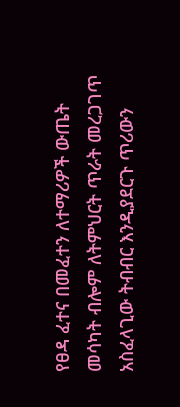የፀዳ ፈተና በመፈተን ለተማሪዎች ውጤት መሳካት ብሎም ለትምህርት ጥራት መረጋገጥ አስፈላጊው ትብብር እንዲያደርጉ ጥሪውን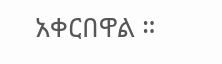አቀርበዋል ።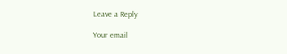Leave a Reply

Your email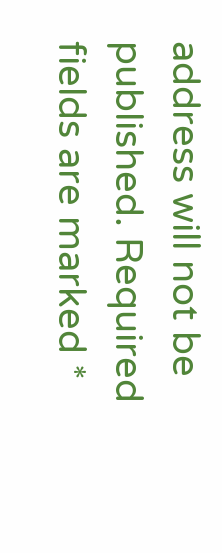address will not be published. Required fields are marked *